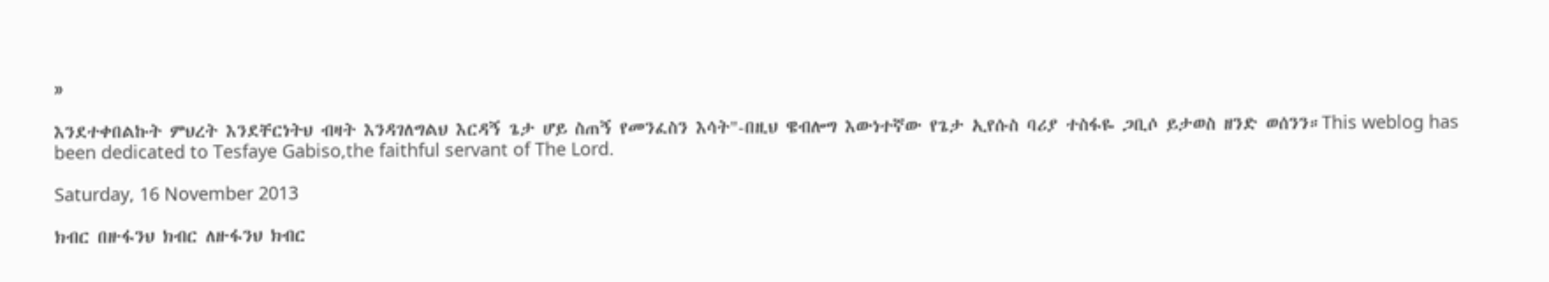»

እንደተቀበልኩት ምህረት እንደቸርነትህ ብዛት እንዳገለግልህ እርዳኝ ጌታ ሆይ ስጠኝ የመንፈስን እሳት"-በዚህ ዌብሎግ እውነተኛው የጌታ ኢየሱስ ባሪያ ተስፋዬ ጋቢሶ ይታወስ ዘንድ ወሰንን።This weblog has been dedicated to Tesfaye Gabiso,the faithful servant of The Lord.

Saturday, 16 November 2013

ክብር በዙፋንህ ክብር ለዙፋንህ ክብር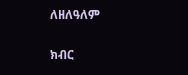ለዘለዓለም

ክብር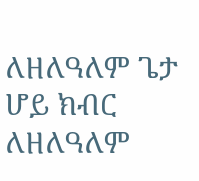ለዘለዓለም ጌታ ሆይ ክብር ለዘለዓለም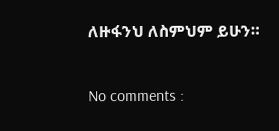ለዙፋንህ ለስምህም ይሁን።

No comments :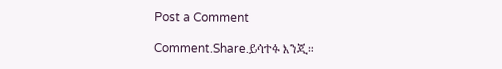Post a Comment

Comment.Share.ይሳተፉ እንጂ።